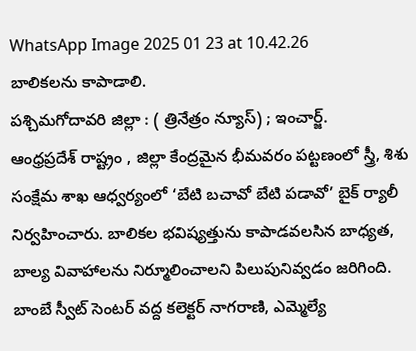WhatsApp Image 2025 01 23 at 10.42.26
బాలికలను కాపాడాలి.
పశ్చిమగోదావరి జిల్లా : ( త్రినేత్రం న్యూస్) ; ఇంచార్జ్.
ఆంధ్రప్రదేశ్ రాష్ట్రం , జిల్లా కేంద్రమైన భీమవరం పట్టణంలో స్త్రీ, శిశు సంక్షేమ శాఖ ఆధ్వర్యంలో ‘బేటి బచావో బేటి పడావో’ బైక్ ర్యాలీ నిర్వహించారు. బాలికల భవిష్యత్తును కాపాడవలసిన బాధ్యత, బాల్య వివాహాలను నిర్మూలించాలని పిలుపునివ్వడం జరిగింది. బాంబే స్వీట్ సెంటర్ వద్ద కలెక్టర్ నాగరాణి, ఎమ్మెల్యే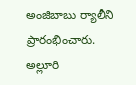అంజిబాబు ర్యాలీని ప్రారంభించారు. అల్లూరి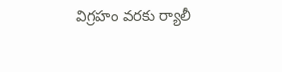విగ్రహం వరకు ర్యాలీ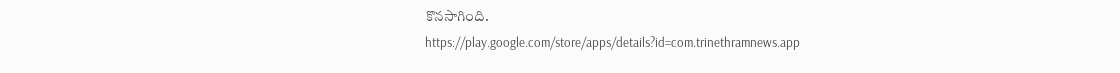కొనసాగింది.
https://play.google.com/store/apps/details?id=com.trinethramnews.app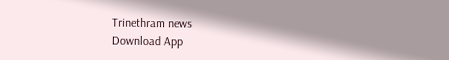Trinethram news
Download App